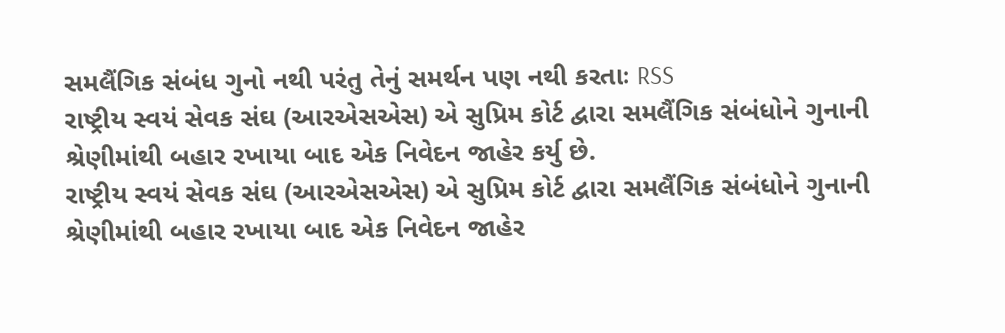સમલૈંગિક સંબંધ ગુનો નથી પરંતુ તેનું સમર્થન પણ નથી કરતાઃ RSS
રાષ્ટ્રીય સ્વયં સેવક સંઘ (આરએસએસ) એ સુપ્રિમ કોર્ટ દ્વારા સમલૈંગિક સંબંધોને ગુનાની શ્રેણીમાંથી બહાર રખાયા બાદ એક નિવેદન જાહેર કર્યુ છે.
રાષ્ટ્રીય સ્વયં સેવક સંઘ (આરએસએસ) એ સુપ્રિમ કોર્ટ દ્વારા સમલૈંગિક સંબંધોને ગુનાની શ્રેણીમાંથી બહાર રખાયા બાદ એક નિવેદન જાહેર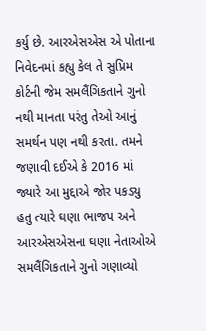કર્યુ છે. આરએસએસ એ પોતાના નિવેદનમાં કહ્યુ કેલ તે સુપ્રિમ કોર્ટની જેમ સમલૈંગિકતાને ગુનો નથી માનતા પરંતુ તેઓ આનું સમર્થન પણ નથી કરતા. તમને જણાવી દઈએ કે 2016 માં જ્યારે આ મુદ્દાએ જોર પકડ્યુ હતુ ત્યારે ઘણા ભાજપ અને આરએસએસના ઘણા નેતાઓએ સમલૈંગિકતાને ગુનો ગણાવ્યો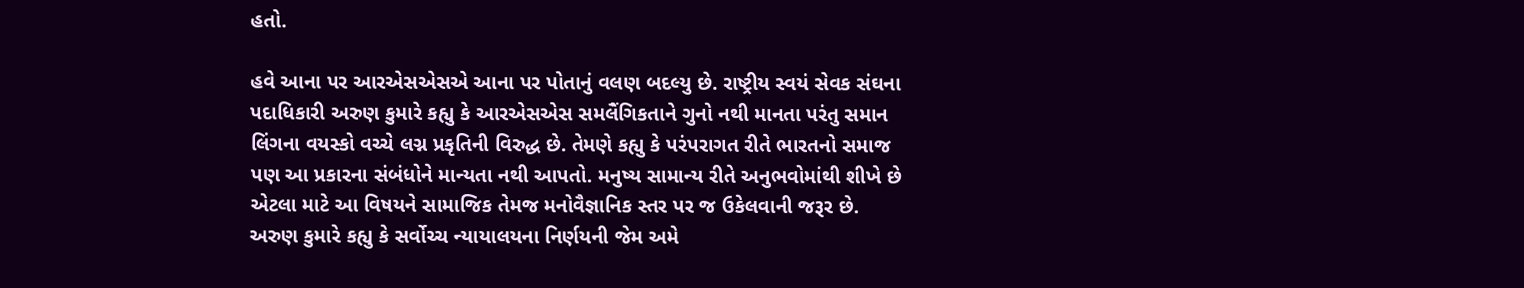હતો.

હવે આના પર આરએસએસએ આના પર પોતાનું વલણ બદલ્યુ છે. રાષ્ટ્રીય સ્વયં સેવક સંઘના પદાધિકારી અરુણ કુમારે કહ્યુ કે આરએસએસ સમલૈંગિકતાને ગુનો નથી માનતા પરંતુ સમાન લિંગના વયસ્કો વચ્ચે લગ્ન પ્રકૃતિની વિરુદ્ધ છે. તેમણે કહ્યુ કે પરંપરાગત રીતે ભારતનો સમાજ પણ આ પ્રકારના સંબંધોને માન્યતા નથી આપતો. મનુષ્ય સામાન્ય રીતે અનુભવોમાંથી શીખે છે એટલા માટે આ વિષયને સામાજિક તેમજ મનોવૈજ્ઞાનિક સ્તર પર જ ઉકેલવાની જરૂર છે.
અરુણ કુમારે કહ્યુ કે સર્વોચ્ચ ન્યાયાલયના નિર્ણયની જેમ અમે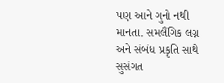પણ આને ગુનો નથી માનતા. સમલૈંગિક લગ્ન અને સંબંધ પ્રકૃતિ સાથે સુસંગત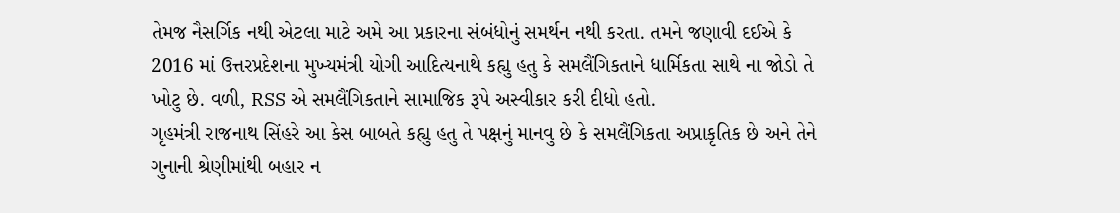તેમજ નૈસર્ગિક નથી એટલા માટે અમે આ પ્રકારના સંબંધોનું સમર્થન નથી કરતા. તમને જણાવી દઈએ કે 2016 માં ઉત્તરપ્રદેશના મુખ્યમંત્રી યોગી આદિત્યનાથે કહ્યુ હતુ કે સમલૈંગિકતાને ધાર્મિકતા સાથે ના જોડો તે ખોટુ છે. વળી, RSS એ સમલૈંગિકતાને સામાજિક રૂપે અસ્વીકાર કરી દીધો હતો.
ગૃહમંત્રી રાજનાથ સિંહરે આ કેસ બાબતે કહ્યુ હતુ તે પક્ષનું માનવુ છે કે સમલૈંગિકતા અપ્રાકૃતિક છે અને તેને ગુનાની શ્રેણીમાંથી બહાર ન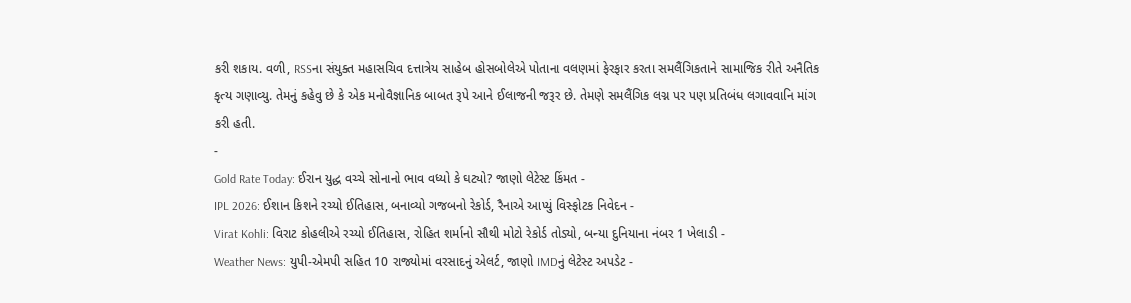કરી શકાય. વળી, RSSના સંયુક્ત મહાસચિવ દત્તાત્રેય સાહેબ હોસબોલેએ પોતાના વલણમાં ફેરફાર કરતા સમલૈંગિકતાને સામાજિક રીતે અનૈતિક કૃત્ય ગણાવ્યુ. તેમનું કહેવુ છે કે એક મનોવૈજ્ઞાનિક બાબત રૂપે આને ઈલાજની જરૂર છે. તેમણે સમલૈંગિક લગ્ન પર પણ પ્રતિબંધ લગાવવાનિ માંગ કરી હતી.
-
Gold Rate Today: ઈરાન યુદ્ધ વચ્ચે સોનાનો ભાવ વધ્યો કે ઘટ્યો? જાણો લેટેસ્ટ કિંમત -
IPL 2026: ઈશાન કિશને રચ્યો ઈતિહાસ, બનાવ્યો ગજબનો રેકોર્ડ, રૈનાએ આપ્યું વિસ્ફોટક નિવેદન -
Virat Kohli: વિરાટ કોહલીએ રચ્યો ઈતિહાસ, રોહિત શર્માનો સૌથી મોટો રેકોર્ડ તોડ્યો, બન્યા દુનિયાના નંબર 1 ખેલાડી -
Weather News: યુપી-એમપી સહિત 10 રાજ્યોમાં વરસાદનું એલર્ટ, જાણો IMDનું લેટેસ્ટ અપડેટ -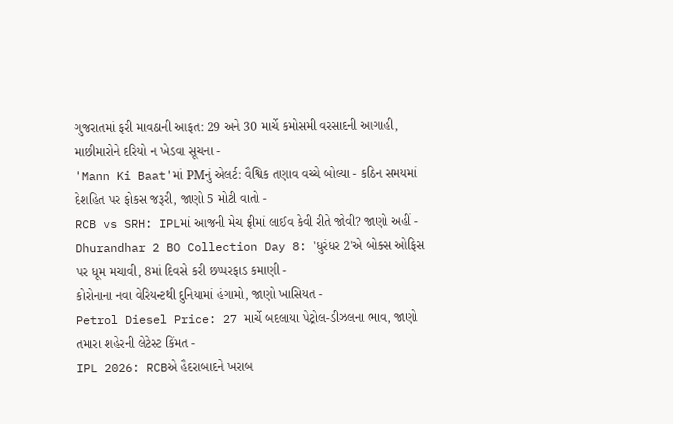ગુજરાતમાં ફરી માવઠાની આફત: 29 અને 30 માર્ચે કમોસમી વરસાદની આગાહી, માછીમારોને દરિયો ન ખેડવા સૂચના -
'Mann Ki Baat'માં PMનું એલર્ટ: વૈશ્વિક તણાવ વચ્ચે બોલ્યા - કઠિન સમયમાં દેશહિત પર ફોકસ જરૂરી, જાણો 5 મોટી વાતો -
RCB vs SRH: IPLમાં આજની મેચ ફ્રીમાં લાઈવ કેવી રીતે જોવી? જાણો અહીં -
Dhurandhar 2 BO Collection Day 8: 'ધુરંધર 2'એ બોક્સ ઓફિસ પર ધૂમ મચાવી, 8માં દિવસે કરી છપ્પરફાડ કમાણી -
કોરોનાના નવા વેરિયન્ટથી દુનિયામાં હંગામો, જાણો ખાસિયત -
Petrol Diesel Price: 27 માર્ચે બદલાયા પેટ્રોલ-ડીઝલના ભાવ, જાણો તમારા શહેરની લેટેસ્ટ કિંમત -
IPL 2026: RCBએ હૈદરાબાદને ખરાબ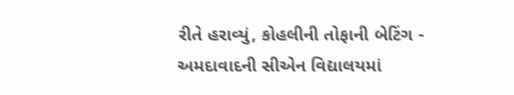રીતે હરાવ્યું, કોહલીની તોફાની બેટિંગ -
અમદાવાદની સીએન વિદ્યાલયમાં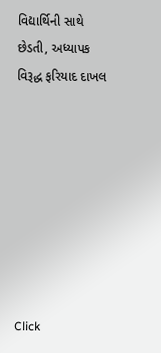વિદ્યાર્થિની સાથે છેડતી, અધ્યાપક વિરૂદ્ધ ફરિયાદ દાખલ








Click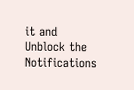it and Unblock the Notifications